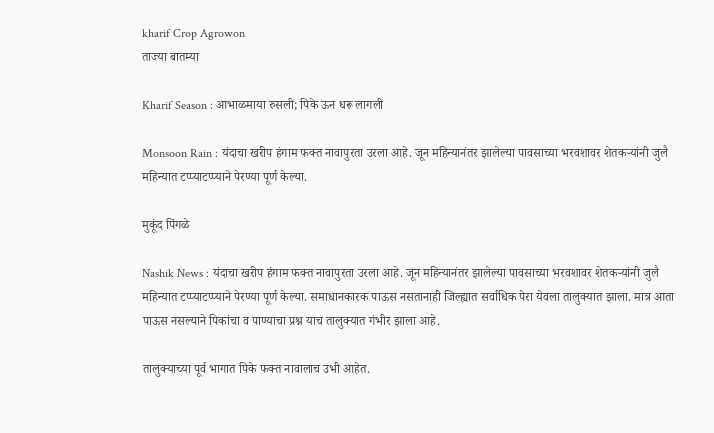kharif Crop Agrowon
ताज्या बातम्या

Kharif Season : आभाळमाया रुसली; पिके ऊन धरू लागली

Monsoon Rain : यंदाचा खरीप हंगाम फक्त नावापुरता उरला आहे. जून महिन्यानंतर झालेल्या पावसाच्या भरवशावर शेतकऱ्यांनी जुलै महिन्यात टप्प्याटप्प्याने पेरण्या पूर्ण केल्या.

मुकूंद पिंगळे

Nashik News : यंदाचा खरीप हंगाम फक्त नावापुरता उरला आहे. जून महिन्यानंतर झालेल्या पावसाच्या भरवशावर शेतकऱ्यांनी जुलै महिन्यात टप्प्याटप्प्याने पेरण्या पूर्ण केल्या. समाधानकारक पाऊस नसतानाही जिल्ह्यात सर्वाधिक पेरा येवला तालुक्यात झाला. मात्र आता पाऊस नसल्याने पिकांचा व पाण्याचा प्रश्न याच तालुक्यात गंभीर झाला आहे.

तालुक्याच्या पूर्व भागात पिके फक्त नावालाच उभी आहेत.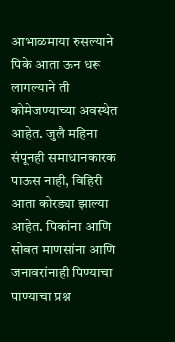आभाळमाया रुसल्याने पिके आता ऊन धरू लागल्याने ती कोमेजण्याच्या अवस्थेत आहेत. जुलै महिना संपूनही समाधानकारक पाऊस नाही, विहिरी आता कोरड्या झाल्या आहेत. पिकांना आणि सोबत माणसांना आणि जनावरांनाही पिण्याचा पाण्याचा प्रश्न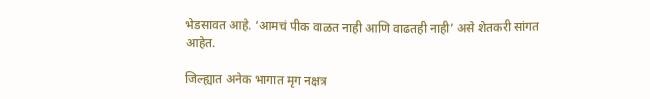भेडसावत आहे. ‘आमचं पीक वाळत नाही आणि वाढतही नाही’ असे शेतकरी सांगत आहेत.

जिल्ह्यात अनेक भागात मृग नक्षत्र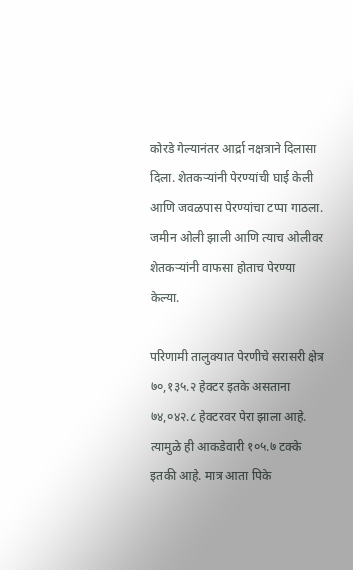कोरडे गेल्यानंतर आर्द्रा नक्षत्राने दिलासा दिला. शेतकऱ्यांनी पेरण्यांची घाई केली आणि जवळपास पेरण्यांचा टप्पा गाठला. जमीन ओली झाली आणि त्याच ओलीवर शेतकऱ्यांनी वाफसा होताच पेरण्या केल्या.

परिणामी तालुक्यात पेरणीचे सरासरी क्षेत्र ७०,१३५.२ हेक्टर इतके असताना ७४,०४२.८ हेक्टरवर पेरा झाला आहे. त्यामुळे ही आकडेवारी १०५.७ टक्के इतकी आहे. मात्र आता पिके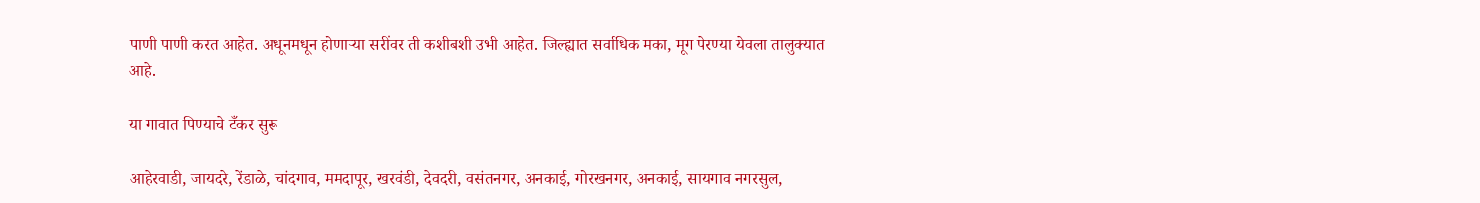पाणी पाणी करत आहेत. अधूनमधून होणाऱ्या सरींवर ती कशीबशी उभी आहेत. जिल्ह्यात सर्वाधिक मका, मूग पेरण्या येवला तालुक्यात आहे.

या गावात पिण्याचे टँकर सुरू

आहेरवाडी, जायदरे, रेंडाळे, चांदगाव, ममदापूर, खरवंडी, देवदरी, वसंतनगर, अनकाई, गोरखनगर, अनकाई, सायगाव नगरसुल,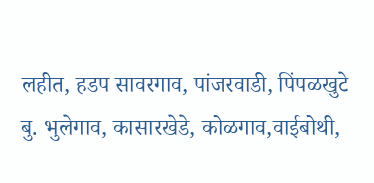लहीत, हडप सावरगाव, पांजरवाडी, पिंपळखुटे बु. भुलेगाव, कासारखेडे, कोळगाव,वाईबोथी,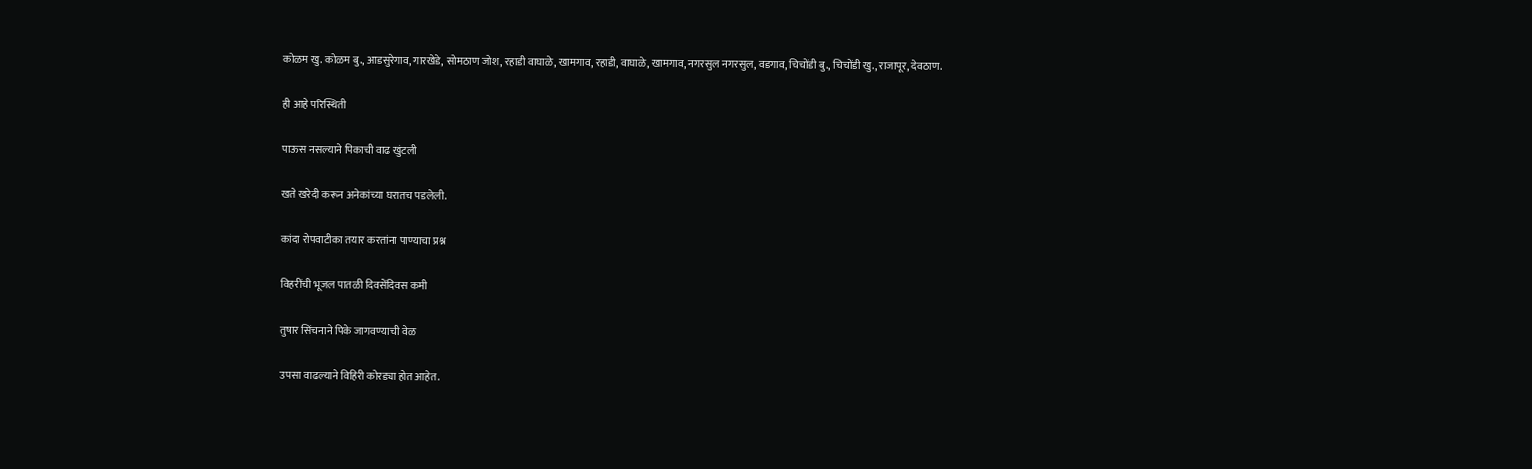कोळम खु. कोळम बु., आडसुरेगाव, गारखेडे, सोमठाण जोश, रहाडी वाघाळे, खामगाव, रहाडी, वाघाळे, खामगाव, नगरसुल नगरसुल, वडगाव, चिचोंडी बु., चिचोंडी खु., राजापूर, देवठाण.

ही आहे परिस्थिती

पाऊस नसल्याने पिकाची वाढ खुंटली

खते खरेदी करून अनेकांच्या घरातच पडलेली.

कांदा रोपवाटीका तयार करतांना पाण्याचा प्रश्न

विहरींची भूजल पातळी दिवसेंदिवस कमी

तुषार सिंचनाने पिके जागवण्याची वेळ

उपसा वाढल्याने विहिरी कोरड्या होत आहेत.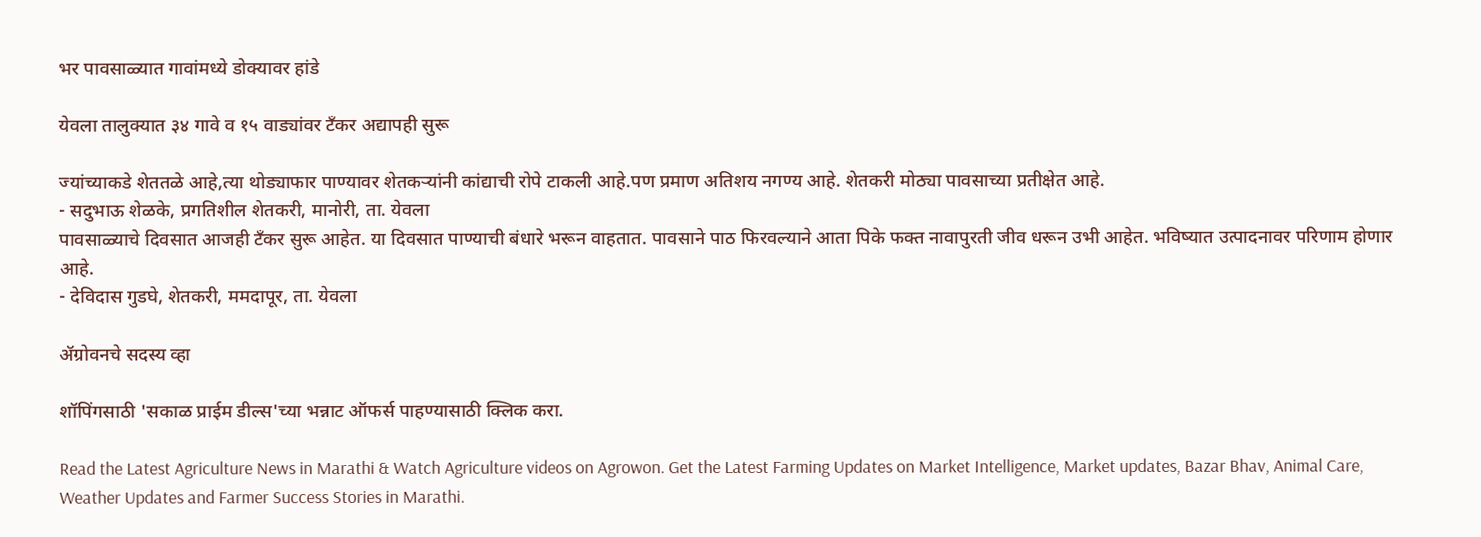भर पावसाळ्यात गावांमध्ये डोक्यावर हांडे

येवला तालुक्यात ३४ गावे व १५ वाड्यांवर टँकर अद्यापही सुरू

ज्यांच्याकडे शेततळे आहे,त्या थोड्याफार पाण्यावर शेतकऱ्यांनी कांद्याची रोपे टाकली आहे.पण प्रमाण अतिशय नगण्य आहे. शेतकरी मोठ्या पावसाच्या प्रतीक्षेत आहे.
- सदुभाऊ शेळके, प्रगतिशील शेतकरी, मानोरी, ता. येवला
पावसाळ्याचे दिवसात आजही टँकर सुरू आहेत. या दिवसात पाण्याची बंधारे भरून वाहतात. पावसाने पाठ फिरवल्याने आता पिके फक्त नावापुरती जीव धरून उभी आहेत. भविष्यात उत्पादनावर परिणाम होणार आहे.
- देविदास गुडघे, शेतकरी, ममदापूर, ता. येवला

ॲग्रोवनचे सदस्य व्हा

शॉपिंगसाठी 'सकाळ प्राईम डील्स'च्या भन्नाट ऑफर्स पाहण्यासाठी क्लिक करा.

Read the Latest Agriculture News in Marathi & Watch Agriculture videos on Agrowon. Get the Latest Farming Updates on Market Intelligence, Market updates, Bazar Bhav, Animal Care, Weather Updates and Farmer Success Stories in Marathi.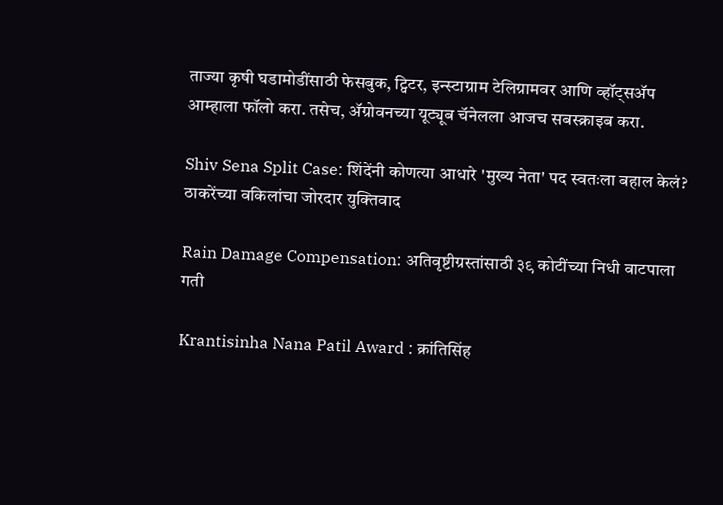ताज्या कृषी घडामोडींसाठी फेसबुक, ट्विटर, इन्स्टाग्राम टेलिग्रामवर आणि व्हॉट्सॲप आम्हाला फॉलो करा. तसेच, ॲग्रोवनच्या यूट्यूब चॅनेलला आजच सबस्क्राइब करा.

Shiv Sena Split Case: शिंदेंनी कोणत्या आधारे 'मुख्य नेता' पद स्वतःला बहाल केलं? ठाकरेंच्या वकिलांचा जोरदार युक्तिवाद

Rain Damage Compensation: अतिवृष्टीग्रस्तांसाठी ३९ कोटींच्या निधी वाटपाला गती

Krantisinha Nana Patil Award : क्रांतिसिंह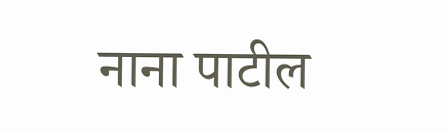नाना पाटील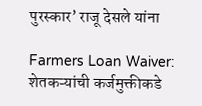पुरस्कार’ राजू देसले यांना

Farmers Loan Waiver: शेतकऱ्यांची कर्जमुक्तीकडे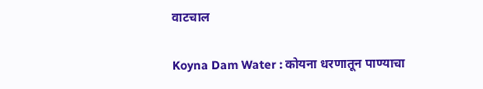वाटचाल

Koyna Dam Water : कोयना धरणातून पाण्याचा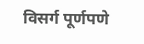विसर्ग पूर्णपणे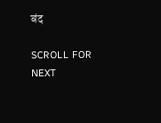बंद

SCROLL FOR NEXT